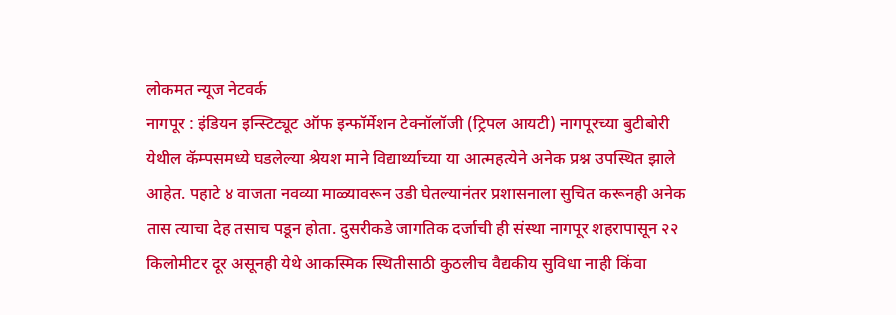लोकमत न्यूज नेटवर्क
नागपूर : इंडियन इन्स्टिट्यूट ऑफ इन्फॉर्मेशन टेक्नॉलॉजी (ट्रिपल आयटी) नागपूरच्या बुटीबोरी येथील कॅम्पसमध्ये घडलेल्या श्रेयश माने विद्यार्थ्याच्या या आत्महत्येने अनेक प्रश्न उपस्थित झाले आहेत. पहाटे ४ वाजता नवव्या माळ्यावरून उडी घेतल्यानंतर प्रशासनाला सुचित करूनही अनेक तास त्याचा देह तसाच पडून होता. दुसरीकडे जागतिक दर्जाची ही संस्था नागपूर शहरापासून २२ किलोमीटर दूर असूनही येथे आकस्मिक स्थितीसाठी कुठलीच वैद्यकीय सुविधा नाही किंवा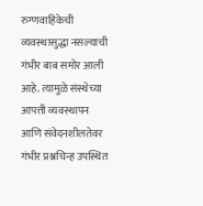रुग्णवाहिकेची व्यवस्थासुद्धा नसल्याची गंभीर बाब समोर आली आहे. त्यामुळे संस्थेच्या आपत्ती व्यवस्थापन आणि संवेदनशीलतेवर गंभीर प्रश्नचिन्ह उपस्थित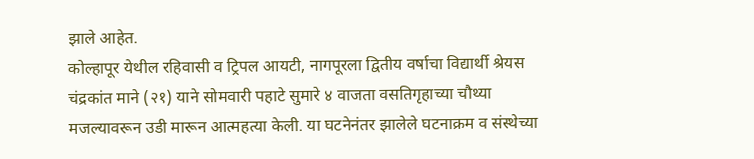झाले आहेत.
कोल्हापूर येथील रहिवासी व ट्रिपल आयटी, नागपूरला द्वितीय वर्षाचा विद्यार्थी श्रेयस चंद्रकांत माने (२१) याने सोमवारी पहाटे सुमारे ४ वाजता वसतिगृहाच्या चौथ्या मजल्यावरून उडी मारून आत्महत्या केली. या घटनेनंतर झालेले घटनाक्रम व संस्थेच्या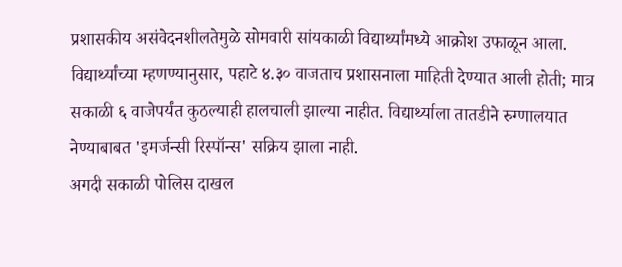प्रशासकीय असंवेदनशीलतेमुळे सोमवारी सांयकाळी विद्यार्थ्यांमध्ये आक्रोश उफाळून आला. विद्यार्थ्यांच्या म्हणण्यानुसार, पहाटे ४.३० वाजताच प्रशासनाला माहिती देण्यात आली होती; मात्र सकाळी ६ वाजेपर्यंत कुठल्याही हालचाली झाल्या नाहीत. विद्यार्थ्याला तातडीने रुग्णालयात नेण्याबाबत 'इमर्जन्सी रिस्पॉन्स' सक्रिय झाला नाही.
अगदी सकाळी पोलिस दाखल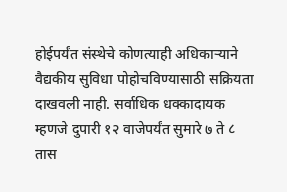होईपर्यंत संस्थेचे कोणत्याही अधिकाऱ्याने वैद्यकीय सुविधा पोहोचविण्यासाठी सक्रियता दाखवली नाही. सर्वाधिक धक्कादायक म्हणजे दुपारी १२ वाजेपर्यंत सुमारे ७ ते ८ तास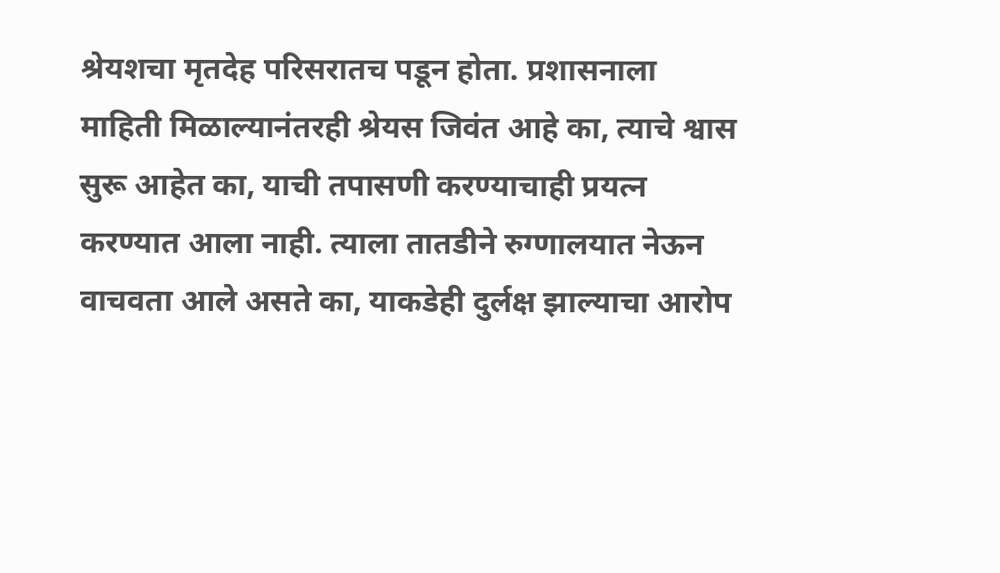श्रेयशचा मृतदेह परिसरातच पडून होता. प्रशासनाला माहिती मिळाल्यानंतरही श्रेयस जिवंत आहे का, त्याचे श्वास सुरू आहेत का, याची तपासणी करण्याचाही प्रयत्न करण्यात आला नाही. त्याला तातडीने रुग्णालयात नेऊन वाचवता आले असते का, याकडेही दुर्लक्ष झाल्याचा आरोप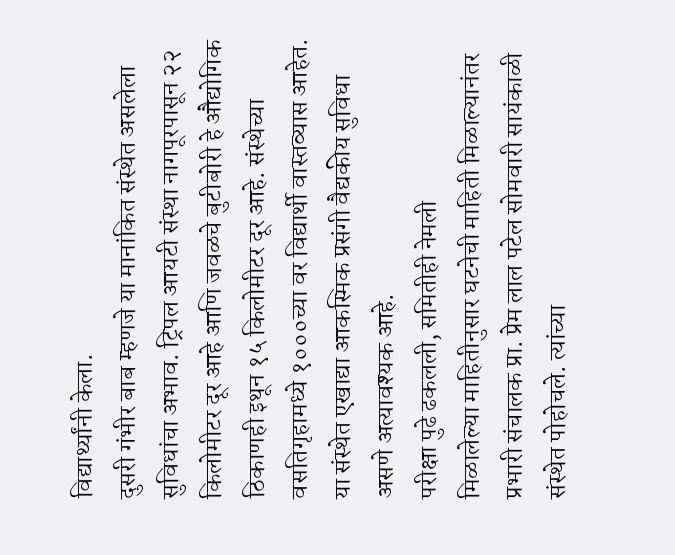विद्यार्थ्यांनी केला.
दुसरी गंभीर बाब म्हणजे या मानांकित संस्थेत असलेला सुविधांचा अभाव. ट्रिपल आयटी संस्था नागपूरपासून २२ किलोमीटर दूर आहे आणि जवळचे बुटीबोरी हे औद्योगिक ठिकाणही इथून १५ किलोमीटर दूर आहे. संस्थेच्या वसतिगृहामध्ये १०००च्या वर विद्यार्थी वास्तव्यास आहेत. या संस्थेत एखाद्या आकस्मिक प्रसंगी वैद्यकीय सुविधा असणे अत्यावश्यक आहे.
परीक्षा पुढे ढकलली, समितीही नेमली
मिळालेल्या माहितीनुसार घटनेची माहिती मिळाल्यानंतर प्रभारी संचालक प्रा. प्रेम लाल पटेल सोमवारी सायंकाळी संस्थेत पोहोचले. त्यांच्या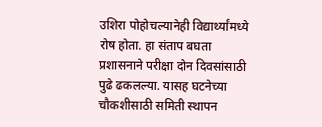उशिरा पोहोचल्यानेही विद्यार्थ्यांमध्ये रोष होता. हा संताप बघता प्रशासनाने परीक्षा दोन दिवसांसाठी पुढे ढकलल्या. यासह घटनेच्या चौकशीसाठी समिती स्थापन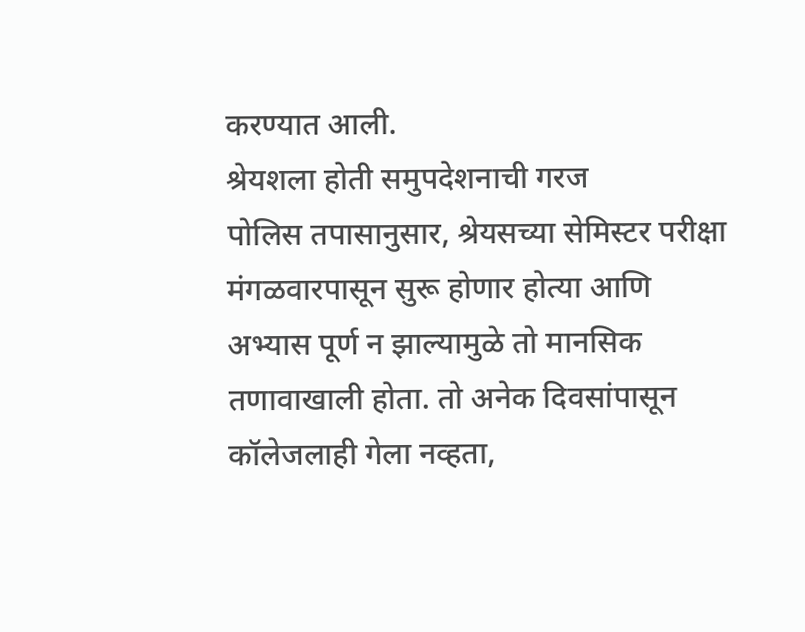करण्यात आली.
श्रेयशला होती समुपदेशनाची गरज
पोलिस तपासानुसार, श्रेयसच्या सेमिस्टर परीक्षा मंगळवारपासून सुरू होणार होत्या आणि अभ्यास पूर्ण न झाल्यामुळे तो मानसिक तणावाखाली होता. तो अनेक दिवसांपासून कॉलेजलाही गेला नव्हता,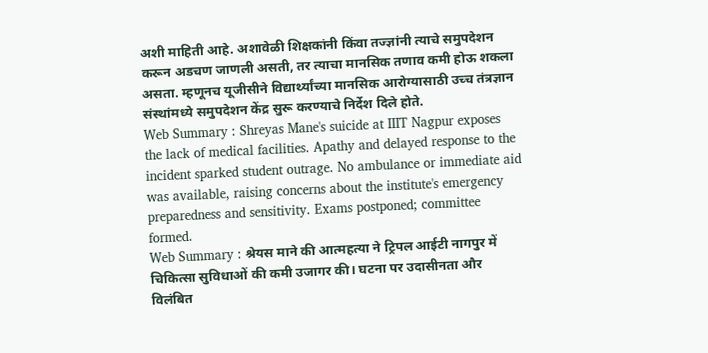अशी माहिती आहे. अशावेळी शिक्षकांनी किंवा तज्ज्ञांनी त्याचे समुपदेशन करून अडचण जाणली असती, तर त्याचा मानसिक तणाव कमी होऊ शकला असता. म्हणूनच यूजीसीने विद्यार्थ्यांच्या मानसिक आरोग्यासाठी उच्च तंत्रज्ञान संस्थांमध्ये समुपदेशन केंद्र सुरू करण्याचे निर्देश दिले होते.
Web Summary : Shreyas Mane's suicide at IIIT Nagpur exposes the lack of medical facilities. Apathy and delayed response to the incident sparked student outrage. No ambulance or immediate aid was available, raising concerns about the institute's emergency preparedness and sensitivity. Exams postponed; committee formed.
Web Summary : श्रेयस माने की आत्महत्या ने ट्रिपल आईटी नागपुर में चिकित्सा सुविधाओं की कमी उजागर की। घटना पर उदासीनता और विलंबित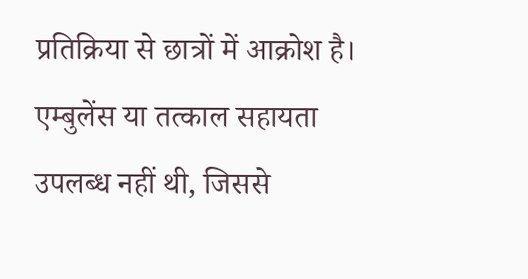प्रतिक्रिया से छात्रों में आक्रोश है। एम्बुलेंस या तत्काल सहायता उपलब्ध नहीं थी, जिससे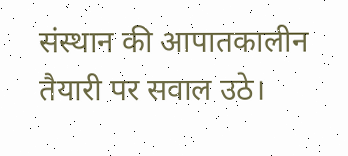संस्थान की आपातकालीन तैयारी पर सवाल उठे।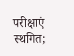परीक्षाएं स्थगित;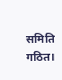समिति गठित।